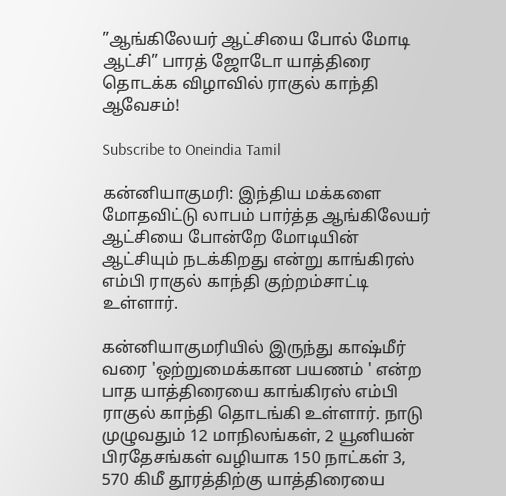”ஆங்கிலேயர் ஆட்சியை போல் மோடி ஆட்சி” பாரத் ஜோடோ யாத்திரை தொடக்க விழாவில் ராகுல் காந்தி ஆவேசம்!

Subscribe to Oneindia Tamil

கன்னியாகுமரி: இந்திய மக்களை மோதவிட்டு லாபம் பார்த்த ஆங்கிலேயர் ஆட்சியை போன்றே மோடியின் ஆட்சியும் நடக்கிறது என்று காங்கிரஸ் எம்பி ராகுல் காந்தி குற்றம்சாட்டி உள்ளார்.

கன்னியாகுமரியில் இருந்து காஷ்மீர் வரை 'ஒற்றுமைக்கான பயணம் ' என்ற பாத யாத்திரையை காங்கிரஸ் எம்பி ராகுல் காந்தி தொடங்கி உள்ளார். நாடு முழுவதும் 12 மாநிலங்கள், 2 யூனியன் பிரதேசங்கள் வழியாக 150 நாட்கள் 3, 570 கிமீ தூரத்திற்கு யாத்திரையை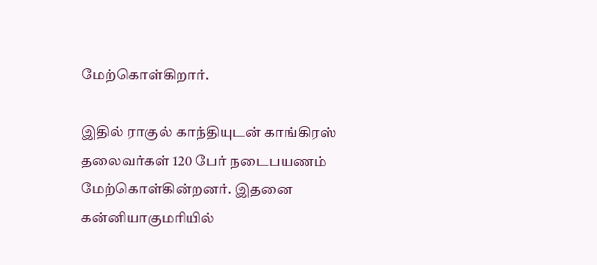மேற்கொள்கிறார்.

இதில் ராகுல் காந்தியுடன் காங்கிரஸ் தலைவர்கள் 120 பேர் நடைபயணம் மேற்கொள்கின்றனர். இதனை கன்னியாகுமரியில்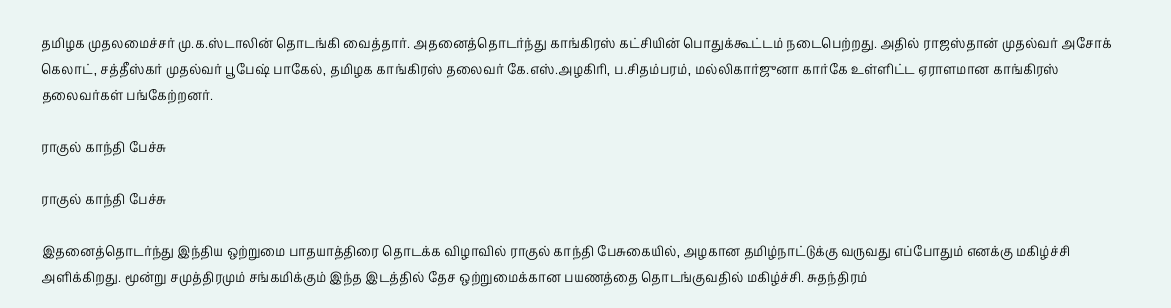தமிழக முதலமைச்சர் மு.க.ஸ்டாலின் தொடங்கி வைத்தார். அதனைத்தொடர்ந்து காங்கிரஸ் கட்சியின் பொதுக்கூட்டம் நடைபெற்றது. அதில் ராஜஸ்தான் முதல்வர் அசோக் கெலாட், சத்தீஸ்கர் முதல்வர் பூபேஷ் பாகேல், தமிழக காங்கிரஸ் தலைவர் கே.எஸ்.அழகிரி, ப.சிதம்பரம், மல்லிகார்ஜுனா கார்கே உள்ளிட்ட ஏராளமான காங்கிரஸ் தலைவர்கள் பங்கேற்றனர்.

ராகுல் காந்தி பேச்சு

ராகுல் காந்தி பேச்சு

இதனைத்தொடர்ந்து இந்திய ஒற்றுமை பாதயாத்திரை தொடக்க விழாவில் ராகுல் காந்தி பேசுகையில், அழகான தமிழ்நாட்டுக்கு வருவது எப்போதும் எனக்கு மகிழ்ச்சி அளிக்கிறது. மூன்று சமுத்திரமும் சங்கமிக்கும் இந்த இடத்தில் தேச ஒற்றுமைக்கான பயணத்தை தொடங்குவதில் மகிழ்ச்சி. சுதந்திரம்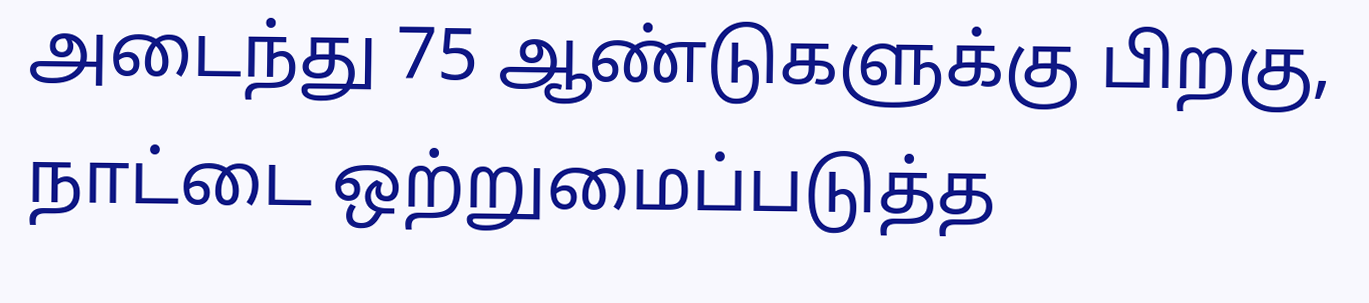அடைந்து 75 ஆண்டுகளுக்கு பிறகு, நாட்டை ஒற்றுமைப்படுத்த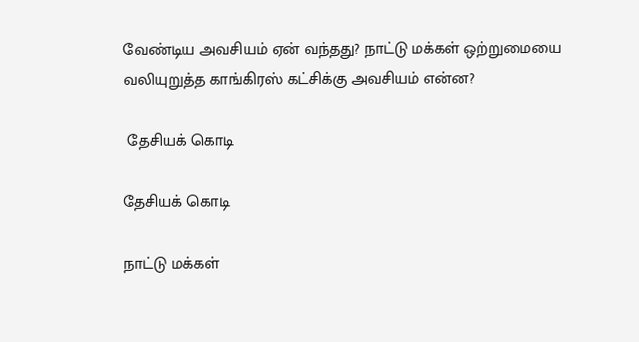வேண்டிய அவசியம் ஏன் வந்தது? நாட்டு மக்கள் ஒற்றுமையை வலியுறுத்த காங்கிரஸ் கட்சிக்கு அவசியம் என்ன?

 தேசியக் கொடி

தேசியக் கொடி

நாட்டு மக்கள்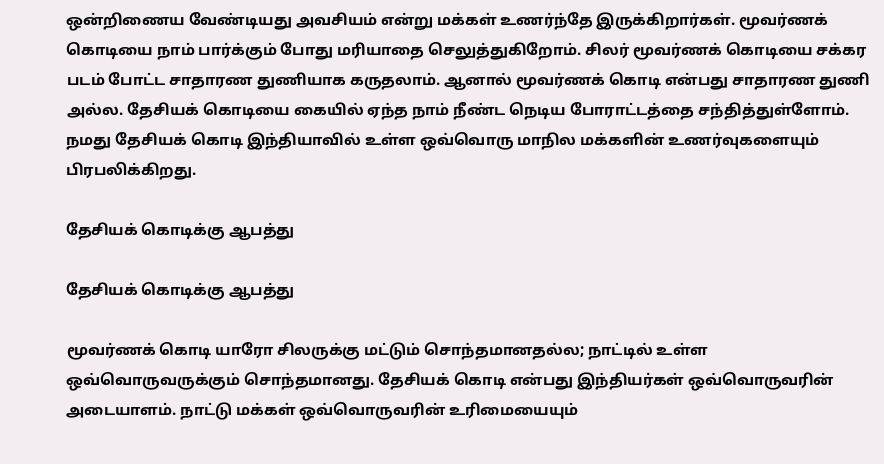ஒன்றிணைய வேண்டியது அவசியம் என்று மக்கள் உணர்ந்தே இருக்கிறார்கள். மூவர்ணக் கொடியை நாம் பார்க்கும் போது மரியாதை செலுத்துகிறோம். சிலர் மூவர்ணக் கொடியை சக்கர படம் போட்ட சாதாரண துணியாக கருதலாம். ஆனால் மூவர்ணக் கொடி என்பது சாதாரண துணி அல்ல. தேசியக் கொடியை கையில் ஏந்த நாம் நீண்ட நெடிய போராட்டத்தை சந்தித்துள்ளோம். நமது தேசியக் கொடி இந்தியாவில் உள்ள ஒவ்வொரு மாநில மக்களின் உணர்வுகளையும் பிரபலிக்கிறது.

தேசியக் கொடிக்கு ஆபத்து

தேசியக் கொடிக்கு ஆபத்து

மூவர்ணக் கொடி யாரோ சிலருக்கு மட்டும் சொந்தமானதல்ல; நாட்டில் உள்ள ஒவ்வொருவருக்கும் சொந்தமானது. தேசியக் கொடி என்பது இந்தியர்கள் ஒவ்வொருவரின் அடையாளம். நாட்டு மக்கள் ஒவ்வொருவரின் உரிமையையும்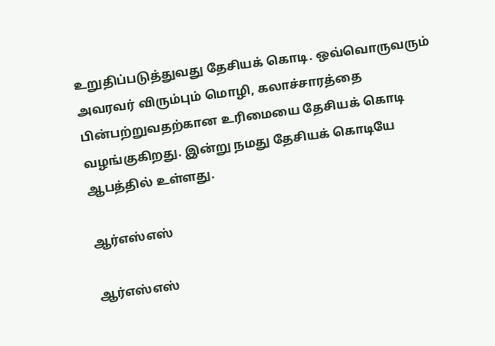உறுதிப்படுத்துவது தேசியக் கொடி. ஒவ்வொருவரும் அவரவர் விரும்பும் மொழி, கலாச்சாரத்தை பின்பற்றுவதற்கான உரிமையை தேசியக் கொடி வழங்குகிறது. இன்று நமது தேசியக் கொடியே ஆபத்தில் உள்ளது.

ஆர்எஸ்எஸ்

ஆர்எஸ்எஸ்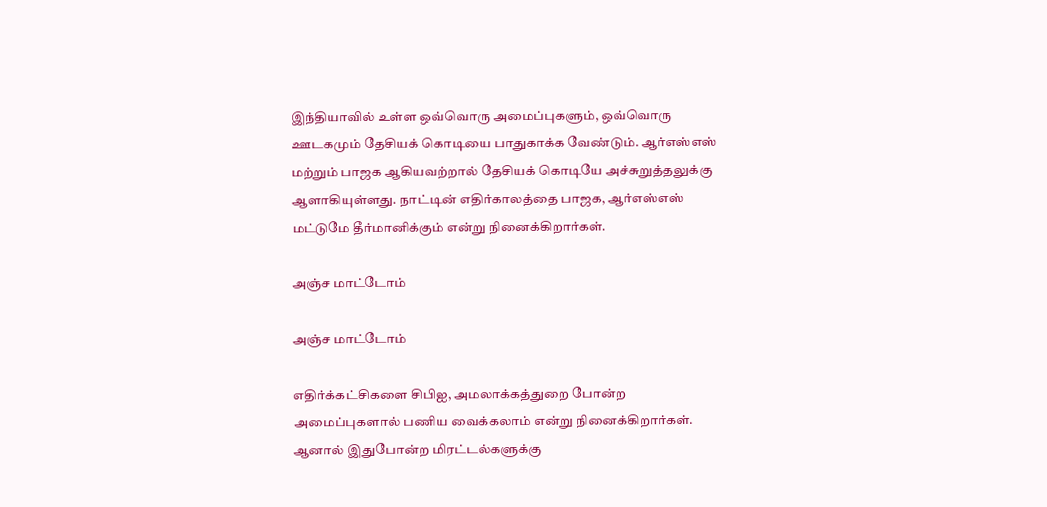இந்தியாவில் உள்ள ஒவ்வொரு அமைப்புகளும், ஒவ்வொரு ஊடகமும் தேசியக் கொடியை பாதுகாக்க வேண்டும். ஆர்எஸ்எஸ் மற்றும் பாஜக ஆகியவற்றால் தேசியக் கொடியே அச்சுறுத்தலுக்கு ஆளாகியுள்ளது. நாட்டின் எதிர்காலத்தை பாஜக, ஆர்எஸ்எஸ் மட்டுமே தீர்மானிக்கும் என்று நினைக்கிறார்கள்.

அஞ்ச மாட்டோம்

அஞ்ச மாட்டோம்

எதிர்க்கட்சிகளை சிபிஐ, அமலாக்கத்துறை போன்ற அமைப்புகளால் பணிய வைக்கலாம் என்று நினைக்கிறார்கள். ஆனால் இதுபோன்ற மிரட்டல்களுக்கு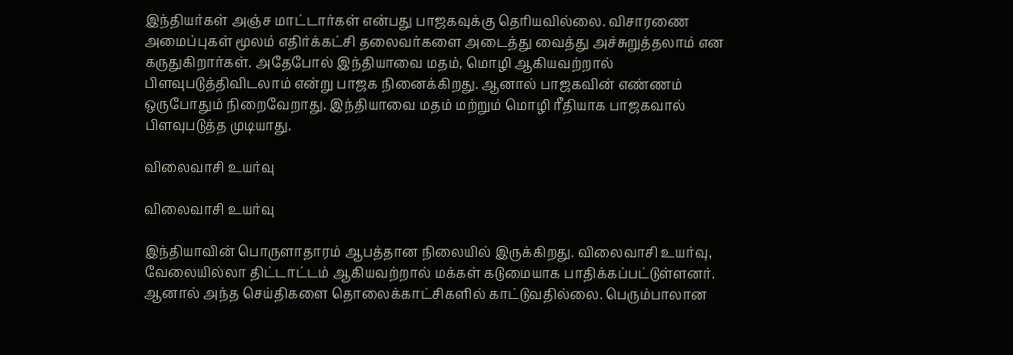இந்தியர்கள் அஞ்ச மாட்டார்கள் என்பது பாஜகவுக்கு தெரியவில்லை. விசாரணை அமைப்புகள் மூலம் எதிர்க்கட்சி தலைவர்களை அடைத்து வைத்து அச்சுறுத்தலாம் என கருதுகிறார்கள். அதேபோல் இந்தியாவை மதம், மொழி ஆகியவற்றால் பிளவுபடுத்திவிடலாம் என்று பாஜக நினைக்கிறது. ஆனால் பாஜகவின் எண்ணம் ஒருபோதும் நிறைவேறாது. இந்தியாவை மதம் மற்றும் மொழி ரீதியாக பாஜகவால் பிளவுபடுத்த முடியாது.

விலைவாசி உயர்வு

விலைவாசி உயர்வு

இந்தியாவின் பொருளாதாரம் ஆபத்தான நிலையில் இருக்கிறது. விலைவாசி உயர்வு, வேலையில்லா திட்டாட்டம் ஆகியவற்றால் மக்கள் கடுமையாக பாதிக்கப்பட்டுள்ளனர். ஆனால் அந்த செய்திகளை தொலைக்காட்சிகளில் காட்டுவதில்லை. பெரும்பாலான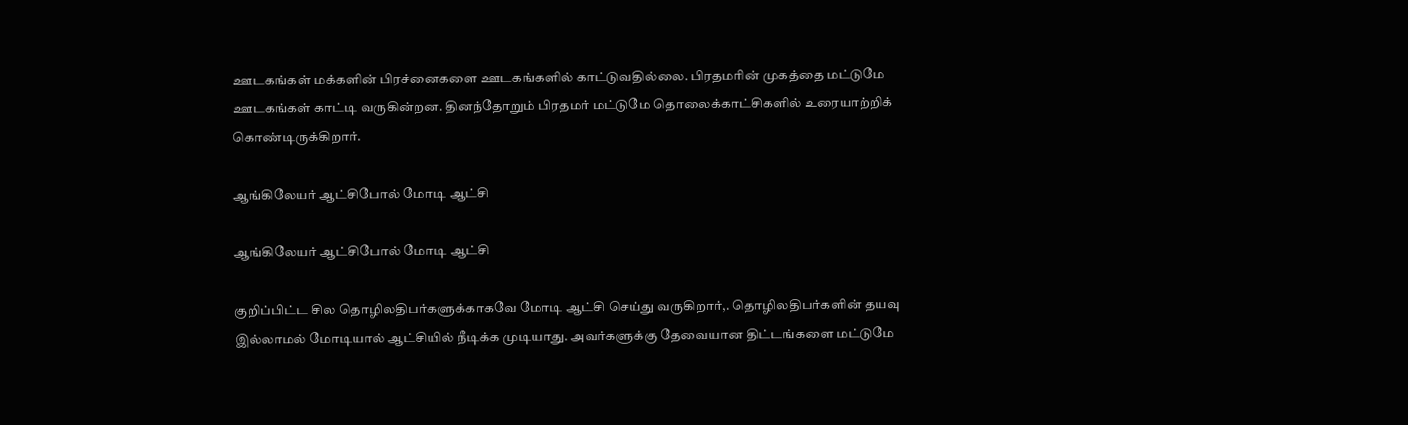ஊடகங்கள் மக்களின் பிரச்னைகளை ஊடகங்களில் காட்டுவதில்லை. பிரதமரின் முகத்தை மட்டுமே ஊடகங்கள் காட்டி வருகின்றன. தினந்தோறும் பிரதமர் மட்டுமே தொலைக்காட்சிகளில் உரையாற்றிக் கொண்டிருக்கிறார்.

ஆங்கிலேயர் ஆட்சிபோல் மோடி ஆட்சி

ஆங்கிலேயர் ஆட்சிபோல் மோடி ஆட்சி

குறிப்பிட்ட சில தொழிலதிபர்களுக்காகவே மோடி ஆட்சி செய்து வருகிறார்,. தொழிலதிபர்களின் தயவு இல்லாமல் மோடியால் ஆட்சியில் நீடிக்க முடியாது. அவர்களுக்கு தேவையான திட்டங்களை மட்டுமே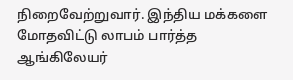நிறைவேற்றுவார். இந்திய மக்களை மோதவிட்டு லாபம் பார்த்த ஆங்கிலேயர்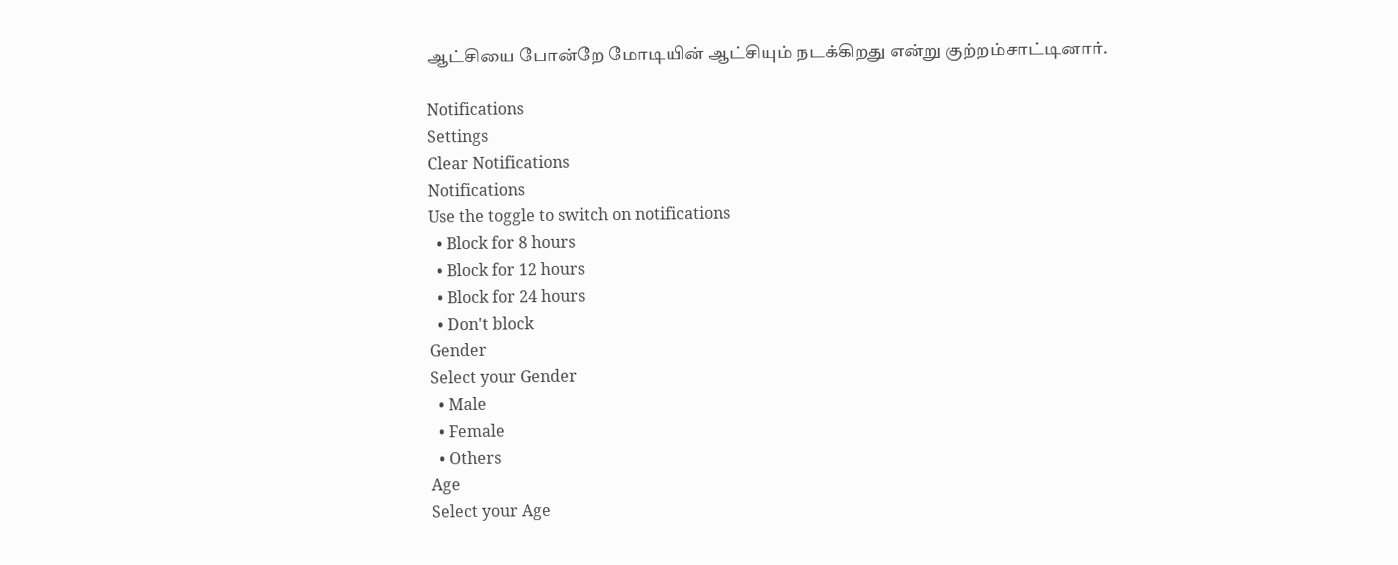ஆட்சியை போன்றே மோடியின் ஆட்சியும் நடக்கிறது என்று குற்றம்சாட்டினார்.

Notifications
Settings
Clear Notifications
Notifications
Use the toggle to switch on notifications
  • Block for 8 hours
  • Block for 12 hours
  • Block for 24 hours
  • Don't block
Gender
Select your Gender
  • Male
  • Female
  • Others
Age
Select your Age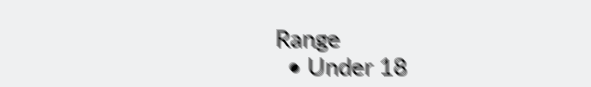Range
  • Under 18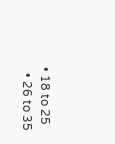• 18 to 25
  • 26 to 35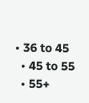• 36 to 45
  • 45 to 55
  • 55+